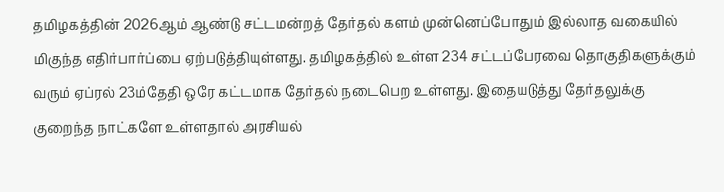தமிழகத்தின் 2026ஆம் ஆண்டு சட்டமன்றத் தேர்தல் களம் முன்னெப்போதும் இல்லாத வகையில் மிகுந்த எதிர்பார்ப்பை ஏற்படுத்தியுள்ளது. தமிழகத்தில் உள்ள 234 சட்டப்பேரவை தொகுதிகளுக்கும் வரும் ஏப்ரல் 23ம்தேதி ஒரே கட்டமாக தேர்தல் நடைபெற உள்ளது. இதையடுத்து தேர்தலுக்கு குறைந்த நாட்களே உள்ளதால் அரசியல்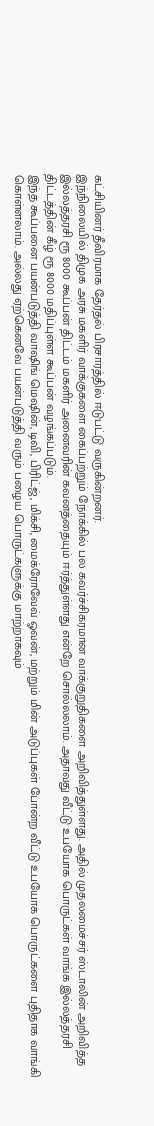கட்சியினர் தீவிரமாக தேர்தல் பிரசாரத்தில் ஈடுபட்டு வருகின்றனர்.
இந்நிலையில் திமுக அரசு மகளிர் வாக்குகளை கைப்பற்றும் நோக்கில் பல கவர்ச்சிகரமான வாக்குறுதிகளை அறிவித்துள்ளது. அதில் முதலமைச்சர் ஸ்டாலின் அறிவித்த இல்லத்தரசி ரூ 8000 கூப்பன் திட்டம் மகளிர் அனைவரின் கவனத்தையும் ஈர்த்துள்ளது என்றே சொல்லலாம். அதாவது வீட்டு உபயோக பொருட்கள் வாங்க இல்லத்தரசி திட்டத்தின் கீழ் ரூ 8000 மதிப்புள்ள கூப்பன் வழங்கப்படும்.
இந்த கூப்பனை பயன்படுத்தி வாஷிங் மெஷின், டிவி, பிரிட்ஜ், மிக்சி, மைக்ரோவேவ் ஓவன், மற்றும் மின் அடுப்புகள் போன்ற வீட்டு உபயோக பொருட்களை புதிதாக வாங்கி கொள்ளலாம். அல்லது ஏற்கெனவே பயன்படுத்தி வரும் பழைய பொருட்களுக்கு மாற்றாகவும்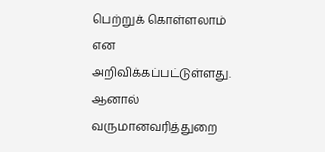பெற்றுக் கொள்ளலாம் என அறிவிக்கப்பட்டுள்ளது. ஆனால் வருமானவரித்துறை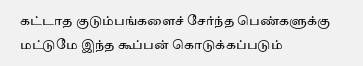கட்டாத குடும்பங்களைச் சேர்ந்த பெண்களுக்கு மட்டுமே இந்த கூப்பன் கொடுக்கப்படும்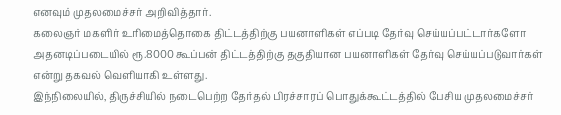எனவும் முதலமைச்சர் அறிவித்தார்.
கலைஞர் மகளிர் உரிமைத்தொகை திட்டத்திற்கு பயனாளிகள் எப்படி தேர்வு செய்யப்பட்டார்களோ அதனடிப்படையில் ரூ.8000 கூப்பன் திட்டத்திற்கு தகுதியான பயனாளிகள் தேர்வு செய்யப்படுவார்கள் என்று தகவல் வெளியாகி உள்ளது.
இந்நிலையில், திருச்சியில் நடைபெற்ற தேர்தல் பிரச்சாரப் பொதுக்கூட்டத்தில் பேசிய முதலமைச்சர்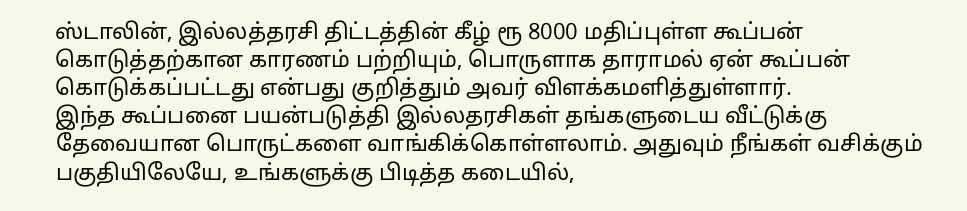ஸ்டாலின், இல்லத்தரசி திட்டத்தின் கீழ் ரூ 8000 மதிப்புள்ள கூப்பன் கொடுத்தற்கான காரணம் பற்றியும், பொருளாக தாராமல் ஏன் கூப்பன் கொடுக்கப்பட்டது என்பது குறித்தும் அவர் விளக்கமளித்துள்ளார்.
இந்த கூப்பனை பயன்படுத்தி இல்லதரசிகள் தங்களுடைய வீட்டுக்கு தேவையான பொருட்களை வாங்கிக்கொள்ளலாம். அதுவும் நீங்கள் வசிக்கும் பகுதியிலேயே, உங்களுக்கு பிடித்த கடையில்,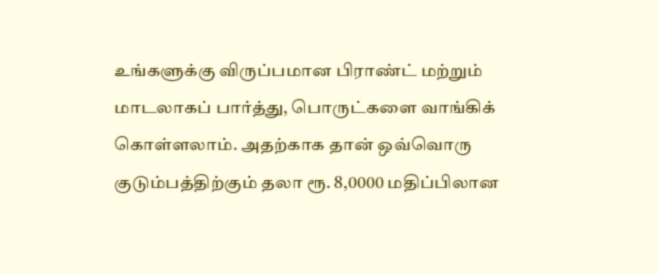உங்களுக்கு விருப்பமான பிராண்ட் மற்றும் மாடலாகப் பார்த்து, பொருட்களை வாங்கிக் கொள்ளலாம். அதற்காக தான் ஒவ்வொரு குடும்பத்திற்கும் தலா ரூ. 8,0000 மதிப்பிலான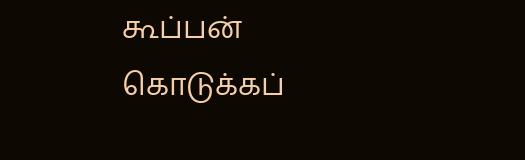கூப்பன் கொடுக்கப்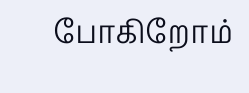போகிறோம்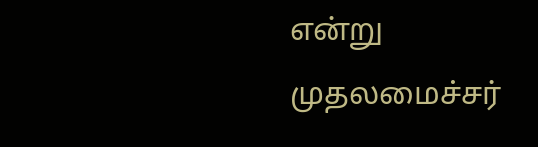என்று முதலமைச்சர்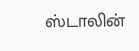ஸ்டாலின்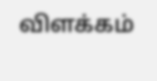விளக்கம்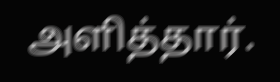அளித்தார்.